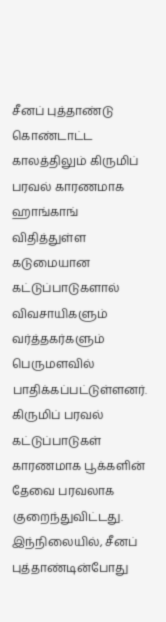சீனப் புத்தாண்டு கொண்டாட்ட காலத்திலும் கிருமிப் பரவல் காரணமாக ஹாங்காங் விதித்துள்ள கடுமையான கட்டுப்பாடுகளால் விவசாயிகளும் வர்த்தகர்களும் பெருமளவில் பாதிக்கப்பட்டுள்ளனர். கிருமிப் பரவல் கட்டுப்பாடுகள் காரணமாக பூக்களின் தேவை பரவலாக குறைந்துவிட்டது.
இந்நிலையில், சீனப் புத்தாண்டின்போது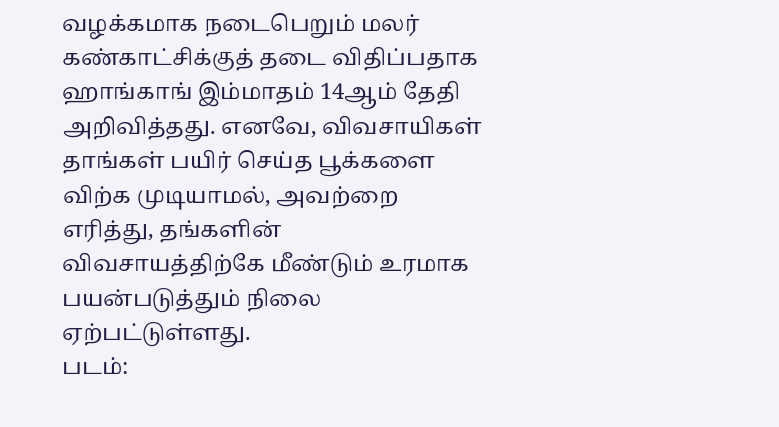வழக்கமாக நடைபெறும் மலர் கண்காட்சிக்குத் தடை விதிப்பதாக ஹாங்காங் இம்மாதம் 14ஆம் தேதி அறிவித்தது. எனவே, விவசாயிகள் தாங்கள் பயிர் செய்த பூக்களை விற்க முடியாமல், அவற்றை எரித்து, தங்களின் விவசாயத்திற்கே மீண்டும் உரமாக பயன்படுத்தும் நிலை ஏற்பட்டுள்ளது.
படம்: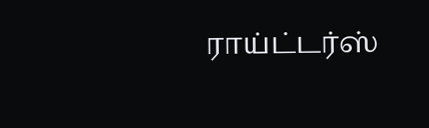ராய்ட்டர்ஸ்